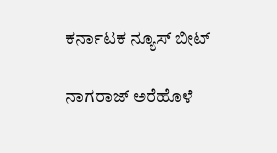ಕರ್ನಾಟಕ ನ್ಯೂಸ್ ಬೀಟ್

ನಾಗರಾಜ್ ಅರೆಹೊಳೆ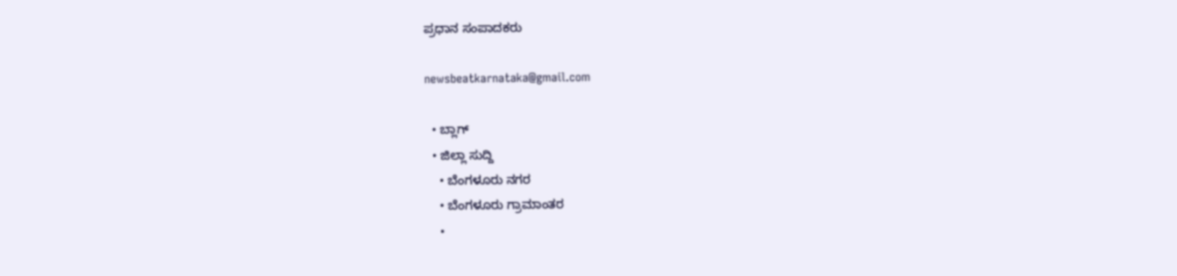ಪ್ರಧಾನ ಸಂಪಾದಕರು

newsbeatkarnataka@gmail.com

  • ಬ್ಲಾಗ್
  • ಜಿಲ್ಲಾ ಸುದ್ದಿ
    • ಬೆಂಗಳೂರು ನಗರ
    • ಬೆಂಗಳೂರು ಗ್ರಾಮಾಂತರ
    •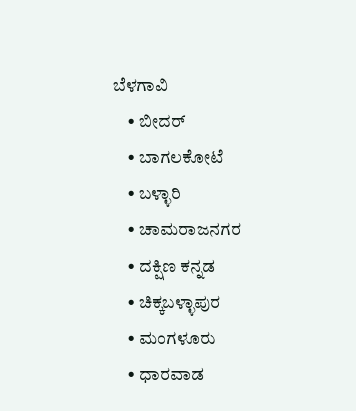ಬೆಳಗಾವಿ
    • ಬೀದರ್
    • ಬಾಗಲಕೋಟೆ
    • ಬಳ್ಳಾರಿ
    • ಚಾಮರಾಜನಗರ
    • ದಕ್ಷಿಣ ಕನ್ನಡ
    • ಚಿಕ್ಕಬಳ್ಳಾಪುರ
    • ಮಂಗಳೂರು
    • ಧಾರವಾಡ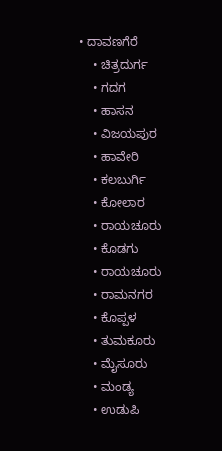• ದಾವಣಗೆರೆ
    • ಚಿತ್ರದುರ್ಗ
    • ಗದಗ
    • ಹಾಸನ
    • ವಿಜಯಪುರ
    • ಹಾವೇರಿ
    • ಕಲಬುರ್ಗಿ
    • ಕೋಲಾರ
    • ರಾಯಚೂರು
    • ಕೊಡಗು
    • ರಾಯಚೂರು
    • ರಾಮನಗರ
    • ಕೊಪ್ಪಳ
    • ತುಮಕೂರು
    • ಮೈಸೂರು
    • ಮಂಡ್ಯ
    • ಉಡುಪಿ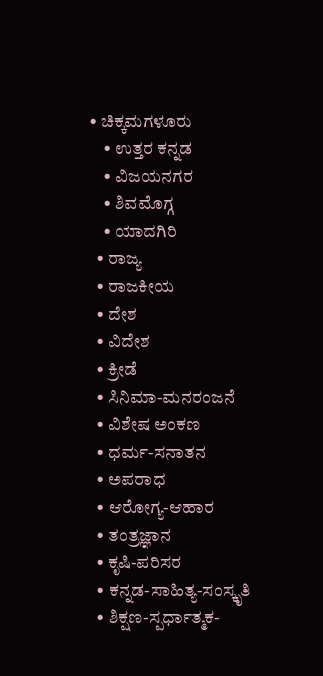• ಚಿಕ್ಕಮಗಳೂರು
    • ಉತ್ತರ ಕನ್ನಡ
    • ವಿಜಯನಗರ
    • ಶಿವಮೊಗ್ಗ
    • ಯಾದಗಿರಿ
  • ರಾಜ್ಯ
  • ರಾಜಕೀಯ
  • ದೇಶ
  • ವಿದೇಶ
  • ಕ್ರೀಡೆ
  • ಸಿನಿಮಾ-ಮನರಂಜನೆ
  • ವಿಶೇಷ ಅಂಕಣ
  • ಧರ್ಮ-ಸನಾತನ
  • ಅಪರಾಧ
  • ಆರೋಗ್ಯ-ಆಹಾರ
  • ತಂತ್ರಜ್ಞಾನ
  • ಕೃಷಿ-ಪರಿಸರ
  • ಕನ್ನಡ-ಸಾಹಿತ್ಯ-ಸಂಸ್ಕೃತಿ
  • ಶಿಕ್ಷಣ-ಸ್ಪರ್ಧಾತ್ಮಕ-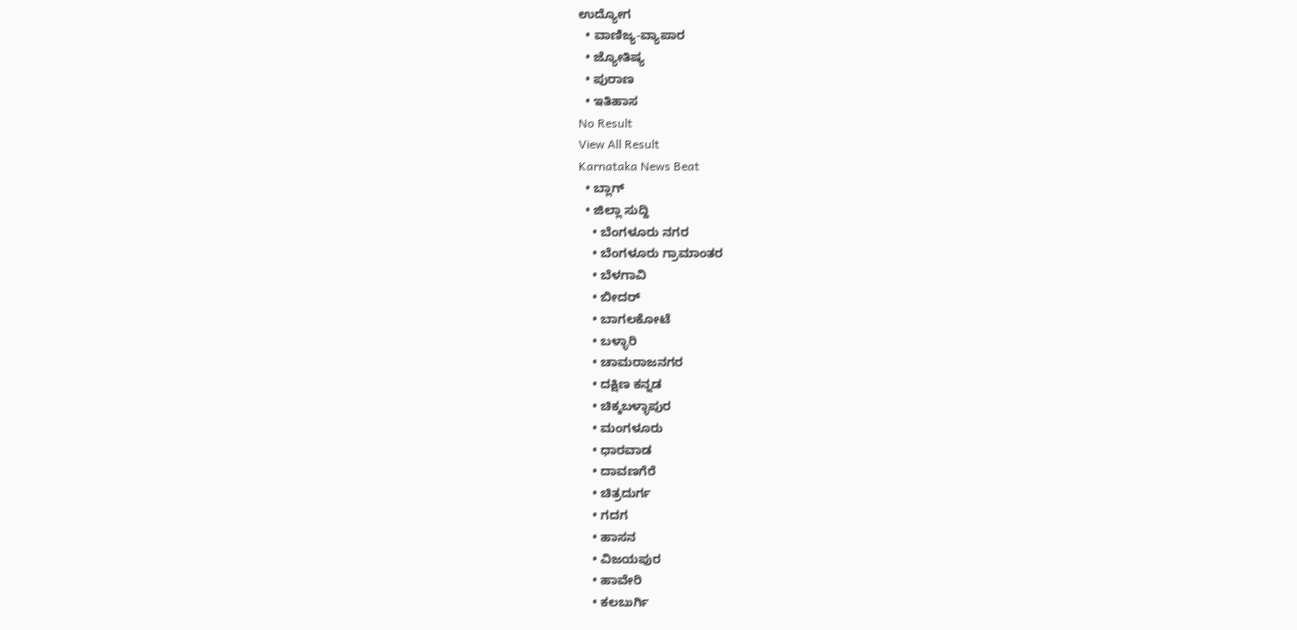ಉದ್ಯೋಗ
  • ವಾಣಿಜ್ಯ-ವ್ಯಾಪಾರ
  • ಜ್ಯೋತಿಷ್ಯ
  • ಪುರಾಣ
  • ಇತಿಹಾಸ
No Result
View All Result
Karnataka News Beat
  • ಬ್ಲಾಗ್
  • ಜಿಲ್ಲಾ ಸುದ್ದಿ
    • ಬೆಂಗಳೂರು ನಗರ
    • ಬೆಂಗಳೂರು ಗ್ರಾಮಾಂತರ
    • ಬೆಳಗಾವಿ
    • ಬೀದರ್
    • ಬಾಗಲಕೋಟೆ
    • ಬಳ್ಳಾರಿ
    • ಚಾಮರಾಜನಗರ
    • ದಕ್ಷಿಣ ಕನ್ನಡ
    • ಚಿಕ್ಕಬಳ್ಳಾಪುರ
    • ಮಂಗಳೂರು
    • ಧಾರವಾಡ
    • ದಾವಣಗೆರೆ
    • ಚಿತ್ರದುರ್ಗ
    • ಗದಗ
    • ಹಾಸನ
    • ವಿಜಯಪುರ
    • ಹಾವೇರಿ
    • ಕಲಬುರ್ಗಿ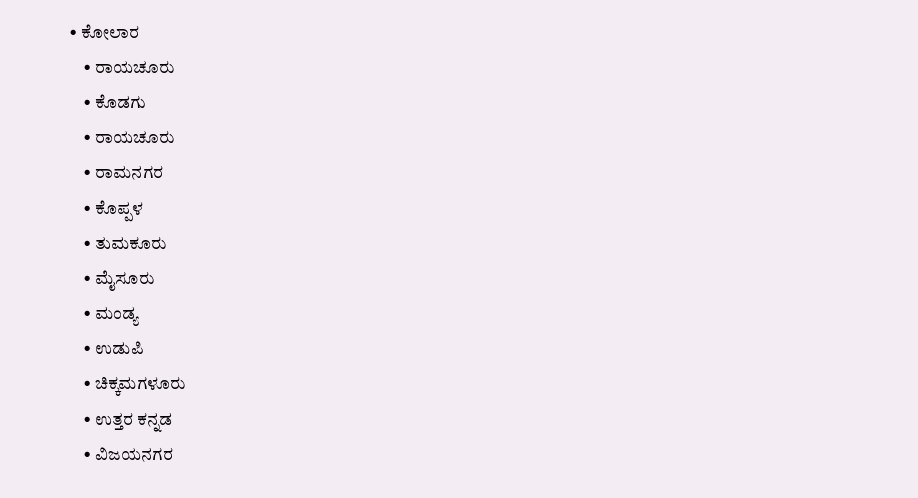• ಕೋಲಾರ
    • ರಾಯಚೂರು
    • ಕೊಡಗು
    • ರಾಯಚೂರು
    • ರಾಮನಗರ
    • ಕೊಪ್ಪಳ
    • ತುಮಕೂರು
    • ಮೈಸೂರು
    • ಮಂಡ್ಯ
    • ಉಡುಪಿ
    • ಚಿಕ್ಕಮಗಳೂರು
    • ಉತ್ತರ ಕನ್ನಡ
    • ವಿಜಯನಗರ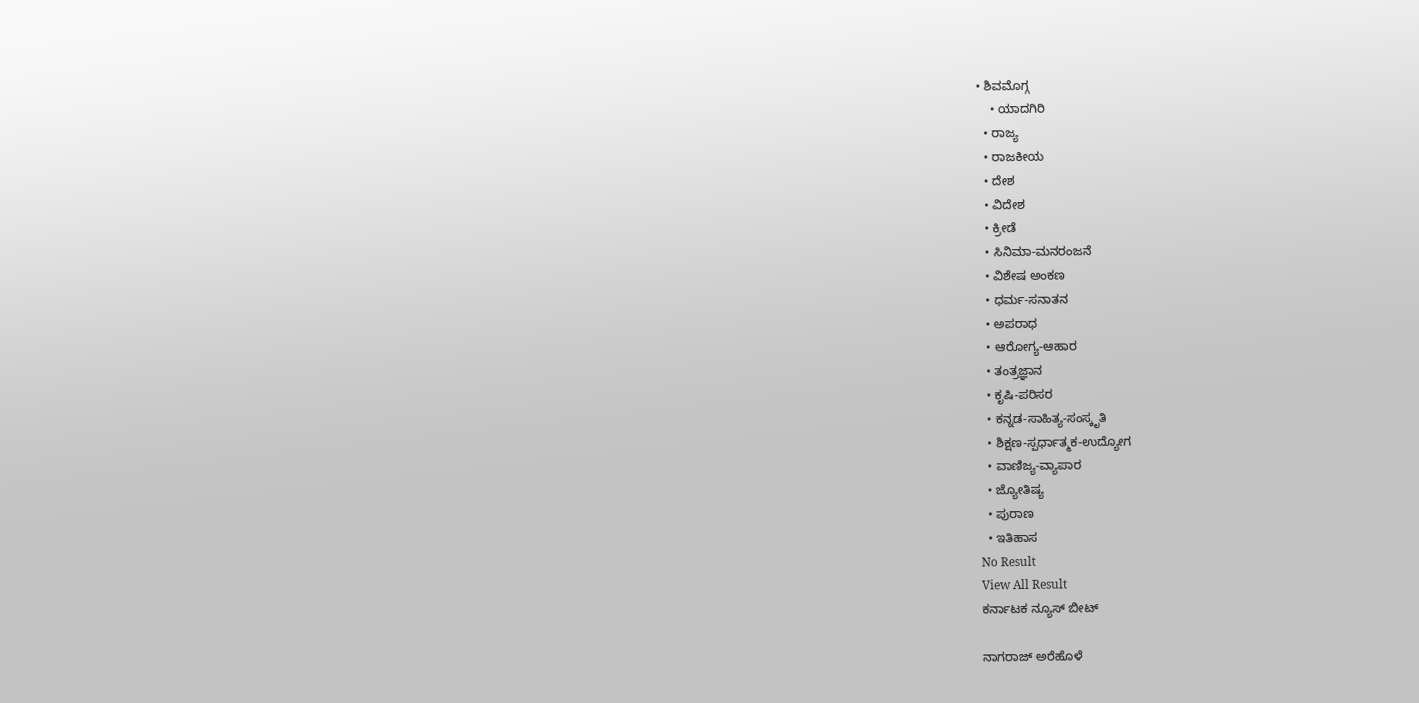• ಶಿವಮೊಗ್ಗ
    • ಯಾದಗಿರಿ
  • ರಾಜ್ಯ
  • ರಾಜಕೀಯ
  • ದೇಶ
  • ವಿದೇಶ
  • ಕ್ರೀಡೆ
  • ಸಿನಿಮಾ-ಮನರಂಜನೆ
  • ವಿಶೇಷ ಅಂಕಣ
  • ಧರ್ಮ-ಸನಾತನ
  • ಅಪರಾಧ
  • ಆರೋಗ್ಯ-ಆಹಾರ
  • ತಂತ್ರಜ್ಞಾನ
  • ಕೃಷಿ-ಪರಿಸರ
  • ಕನ್ನಡ-ಸಾಹಿತ್ಯ-ಸಂಸ್ಕೃತಿ
  • ಶಿಕ್ಷಣ-ಸ್ಪರ್ಧಾತ್ಮಕ-ಉದ್ಯೋಗ
  • ವಾಣಿಜ್ಯ-ವ್ಯಾಪಾರ
  • ಜ್ಯೋತಿಷ್ಯ
  • ಪುರಾಣ
  • ಇತಿಹಾಸ
No Result
View All Result
ಕರ್ನಾಟಕ ನ್ಯೂಸ್ ಬೀಟ್

ನಾಗರಾಜ್ ಅರೆಹೊಳೆ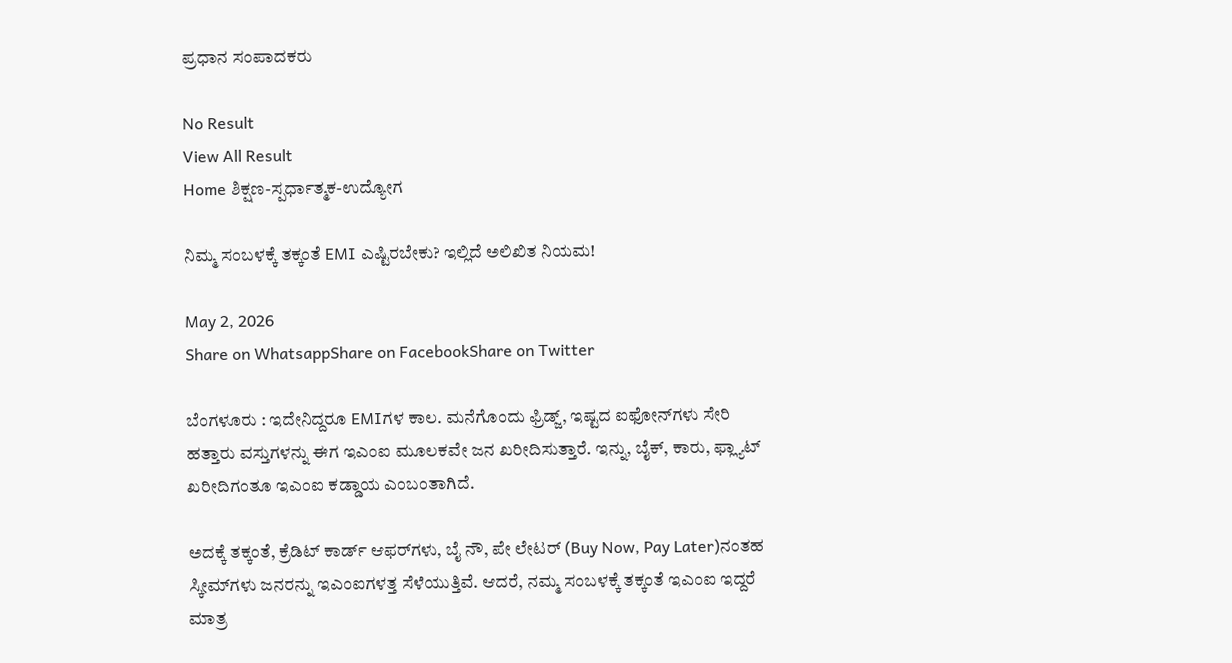ಪ್ರಧಾನ ಸಂಪಾದಕರು

No Result
View All Result
Home ಶಿಕ್ಷಣ-ಸ್ಪರ್ಧಾತ್ಮಕ-ಉದ್ಯೋಗ

ನಿಮ್ಮ ಸಂಬಳಕ್ಕೆ ತಕ್ಕಂತೆ EMI ಎಷ್ಟಿರಬೇಕು? ಇಲ್ಲಿದೆ ಅಲಿಖಿತ ನಿಯಮ!

May 2, 2026
Share on WhatsappShare on FacebookShare on Twitter

ಬೆಂಗಳೂರು : ಇದೇನಿದ್ದರೂ EMIಗಳ ಕಾಲ. ಮನೆಗೊಂದು ಫ್ರಿಡ್ಜ್, ಇಷ್ಟದ ಐಫೋನ್‌ಗಳು ಸೇರಿ ಹತ್ತಾರು ವಸ್ತುಗಳನ್ನು ಈಗ ಇಎಂಐ ಮೂಲಕವೇ ಜನ ಖರೀದಿಸುತ್ತಾರೆ. ಇನ್ನು, ಬೈಕ್, ಕಾರು, ಫ್ಲ್ಯಾಟ್ ಖರೀದಿಗಂತೂ ಇಎಂಐ ಕಡ್ಡಾಯ ಎಂಬಂತಾಗಿದೆ.

ಅದಕ್ಕೆ ತಕ್ಕಂತೆ, ಕ್ರೆಡಿಟ್ ಕಾರ್ಡ್ ಆಫರ್‌ಗಳು, ಬೈ ನೌ, ಪೇ ಲೇಟರ್ (Buy Now, Pay Later)ನಂತಹ ಸ್ಕೀಮ್‌ಗಳು ಜನರನ್ನು ಇಎಂಐಗಳತ್ತ ಸೆಳೆಯುತ್ತಿವೆ. ಆದರೆ, ನಮ್ಮ ಸಂಬಳಕ್ಕೆ ತಕ್ಕಂತೆ ಇಎಂಐ ಇದ್ದರೆ ಮಾತ್ರ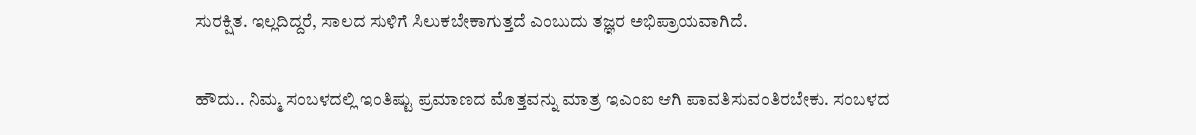ಸುರಕ್ಷಿತ. ಇಲ್ಲದಿದ್ದರೆ, ಸಾಲದ ಸುಳಿಗೆ ಸಿಲುಕಬೇಕಾಗುತ್ತದೆ ಎಂಬುದು ತಜ್ಞರ ಅಭಿಪ್ರಾಯವಾಗಿದೆ.

ಹೌದು.. ನಿಮ್ಮ ಸಂಬಳದಲ್ಲಿ ಇಂತಿಷ್ಟು ಪ್ರಮಾಣದ ಮೊತ್ತವನ್ನು ಮಾತ್ರ ಇಎಂಐ ಆಗಿ ಪಾವತಿಸುವಂತಿರಬೇಕು. ಸಂಬಳದ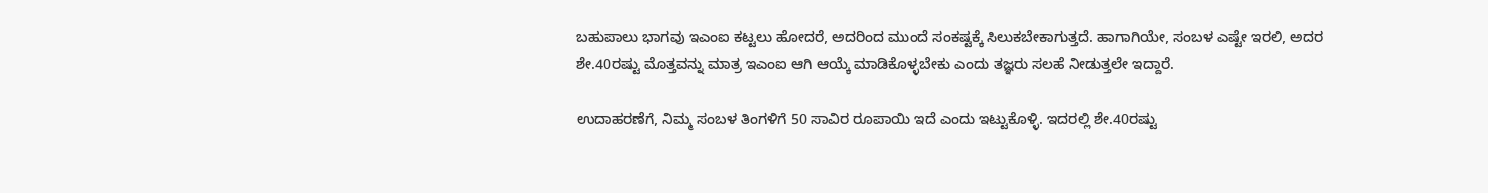ಬಹುಪಾಲು ಭಾಗವು ಇಎಂಐ ಕಟ್ಟಲು ಹೋದರೆ, ಅದರಿಂದ ಮುಂದೆ ಸಂಕಷ್ಟಕ್ಕೆ ಸಿಲುಕಬೇಕಾಗುತ್ತದೆ. ಹಾಗಾಗಿಯೇ, ಸಂಬಳ ಎಷ್ಟೇ ಇರಲಿ, ಅದರ ಶೇ.40ರಷ್ಟು ಮೊತ್ತವನ್ನು ಮಾತ್ರ ಇಎಂಐ ಆಗಿ ಆಯ್ಕೆ ಮಾಡಿಕೊಳ್ಳಬೇಕು ಎಂದು ತಜ್ಞರು ಸಲಹೆ ನೀಡುತ್ತಲೇ ಇದ್ದಾರೆ.

ಉದಾಹರಣೆಗೆ, ನಿಮ್ಮ ಸಂಬಳ ತಿಂಗಳಿಗೆ 50 ಸಾವಿರ ರೂಪಾಯಿ ಇದೆ ಎಂದು ಇಟ್ಟುಕೊಳ್ಳಿ. ಇದರಲ್ಲಿ ಶೇ.40ರಷ್ಟು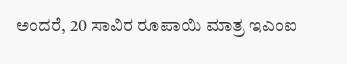ಅಂದರೆ, 20 ಸಾವಿರ ರೂಪಾಯಿ ಮಾತ್ರ ಇಎಂಐ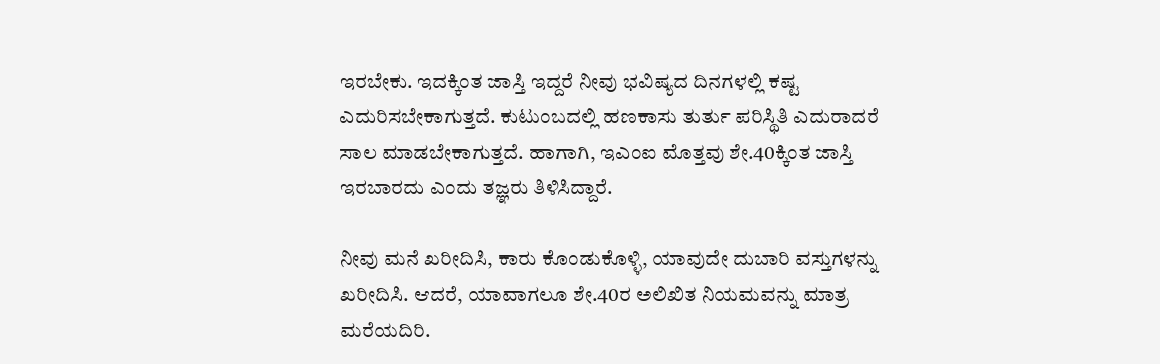ಇರಬೇಕು. ಇದಕ್ಕಿಂತ ಜಾಸ್ತಿ ಇದ್ದರೆ ನೀವು ಭವಿಷ್ಯದ ದಿನಗಳಲ್ಲಿ ಕಷ್ಟ ಎದುರಿಸಬೇಕಾಗುತ್ತದೆ. ಕುಟುಂಬದಲ್ಲಿ ಹಣಕಾಸು ತುರ್ತು ಪರಿಸ್ಥಿತಿ ಎದುರಾದರೆ ಸಾಲ ಮಾಡಬೇಕಾಗುತ್ತದೆ. ಹಾಗಾಗಿ, ಇಎಂಐ ಮೊತ್ತವು ಶೇ.40ಕ್ಕಿಂತ ಜಾಸ್ತಿ ಇರಬಾರದು ಎಂದು ತಜ್ಞರು ತಿಳಿಸಿದ್ದಾರೆ.

ನೀವು ಮನೆ ಖರೀದಿಸಿ, ಕಾರು ಕೊಂಡುಕೊಳ್ಳಿ, ಯಾವುದೇ ದುಬಾರಿ ವಸ್ತುಗಳನ್ನು ಖರೀದಿಸಿ. ಆದರೆ, ಯಾವಾಗಲೂ ಶೇ.40ರ ಅಲಿಖಿತ ನಿಯಮವನ್ನು ಮಾತ್ರ ಮರೆಯದಿರಿ.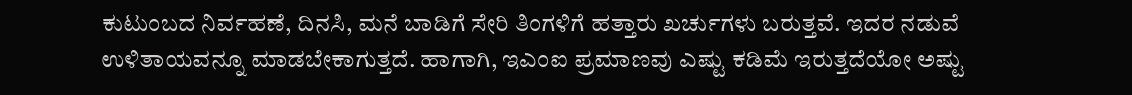ಕುಟುಂಬದ ನಿರ್ವಹಣೆ, ದಿನಸಿ, ಮನೆ ಬಾಡಿಗೆ ಸೇರಿ ತಿಂಗಳಿಗೆ ಹತ್ತಾರು ಖರ್ಚುಗಳು ಬರುತ್ತವೆ. ಇದರ ನಡುವೆ ಉಳಿತಾಯವನ್ನೂ ಮಾಡಬೇಕಾಗುತ್ತದೆ. ಹಾಗಾಗಿ, ಇಎಂಐ ಪ್ರಮಾಣವು ಎಷ್ಟು ಕಡಿಮೆ ಇರುತ್ತದೆಯೋ ಅಷ್ಟು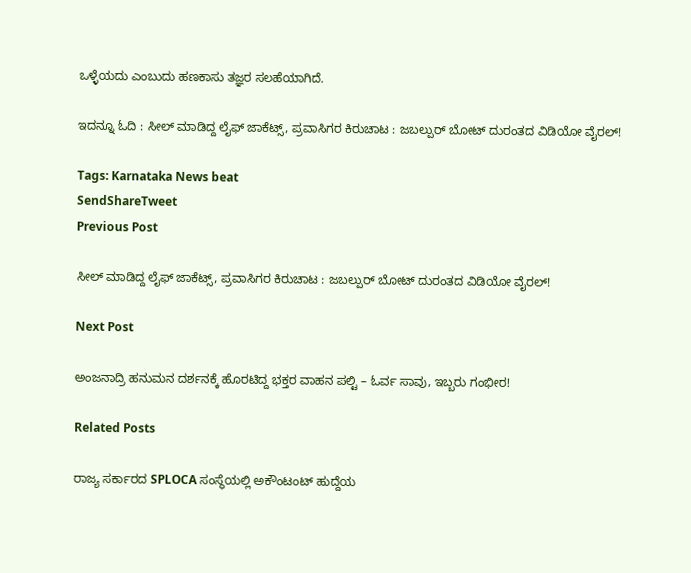ಒಳ್ಳೆಯದು ಎಂಬುದು ಹಣಕಾಸು ತಜ್ಞರ ಸಲಹೆಯಾಗಿದೆ.

ಇದನ್ನೂ ಓದಿ : ಸೀಲ್ ಮಾಡಿದ್ದ ಲೈಫ್ ಜಾಕೆಟ್ಸ್‌, ಪ್ರವಾಸಿಗರ ಕಿರುಚಾಟ : ಜಬಲ್ಪುರ್ ಬೋಟ್ ದುರಂತದ ವಿಡಿಯೋ ವೈರಲ್‌!

Tags: Karnataka News beat
SendShareTweet
Previous Post

ಸೀಲ್ ಮಾಡಿದ್ದ ಲೈಫ್ ಜಾಕೆಟ್ಸ್‌, ಪ್ರವಾಸಿಗರ ಕಿರುಚಾಟ : ಜಬಲ್ಪುರ್ ಬೋಟ್ ದುರಂತದ ವಿಡಿಯೋ ವೈರಲ್‌!

Next Post

ಅಂಜನಾದ್ರಿ ಹನುಮನ ದರ್ಶನಕ್ಕೆ ಹೊರಟಿದ್ದ ಭಕ್ತರ ವಾಹನ ಪಲ್ಟಿ – ಓರ್ವ ಸಾವು, ಇಬ್ಬರು ಗಂಭೀರ!

Related Posts

ರಾಜ್ಯ ಸರ್ಕಾರದ SPLOCA ಸಂಸ್ಥೆಯಲ್ಲಿ ಅಕೌಂಟಂಟ್ ಹುದ್ದೆಯ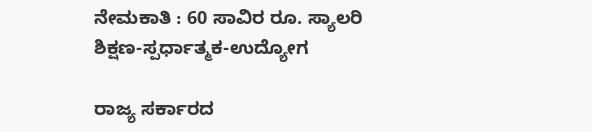ನೇಮಕಾತಿ : 60 ಸಾವಿರ ರೂ. ಸ್ಯಾಲರಿ
ಶಿಕ್ಷಣ-ಸ್ಪರ್ಧಾತ್ಮಕ-ಉದ್ಯೋಗ

ರಾಜ್ಯ ಸರ್ಕಾರದ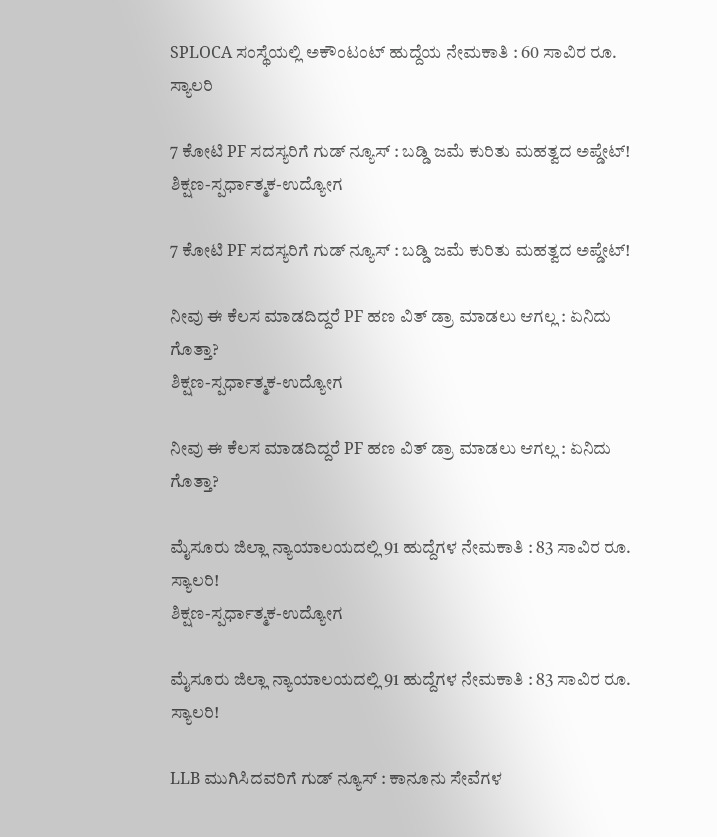SPLOCA ಸಂಸ್ಥೆಯಲ್ಲಿ ಅಕೌಂಟಂಟ್ ಹುದ್ದೆಯ ನೇಮಕಾತಿ : 60 ಸಾವಿರ ರೂ. ಸ್ಯಾಲರಿ

7 ಕೋಟಿ PF ಸದಸ್ಯರಿಗೆ ಗುಡ್ ನ್ಯೂಸ್ : ಬಡ್ಡಿ ಜಮೆ ಕುರಿತು ಮಹತ್ವದ ಅಪ್ಡೇಟ್!
ಶಿಕ್ಷಣ-ಸ್ಪರ್ಧಾತ್ಮಕ-ಉದ್ಯೋಗ

7 ಕೋಟಿ PF ಸದಸ್ಯರಿಗೆ ಗುಡ್ ನ್ಯೂಸ್ : ಬಡ್ಡಿ ಜಮೆ ಕುರಿತು ಮಹತ್ವದ ಅಪ್ಡೇಟ್!

ನೀವು ಈ ಕೆಲಸ ಮಾಡದಿದ್ದರೆ PF ಹಣ ವಿತ್ ಡ್ರಾ ಮಾಡಲು ಆಗಲ್ಲ : ಏನಿದು ಗೊತ್ತಾ?
ಶಿಕ್ಷಣ-ಸ್ಪರ್ಧಾತ್ಮಕ-ಉದ್ಯೋಗ

ನೀವು ಈ ಕೆಲಸ ಮಾಡದಿದ್ದರೆ PF ಹಣ ವಿತ್ ಡ್ರಾ ಮಾಡಲು ಆಗಲ್ಲ : ಏನಿದು ಗೊತ್ತಾ?

ಮೈಸೂರು ಜಿಲ್ಲಾ ನ್ಯಾಯಾಲಯದಲ್ಲಿ 91 ಹುದ್ದೆಗಳ ನೇಮಕಾತಿ : 83 ಸಾವಿರ ರೂ. ಸ್ಯಾಲರಿ!
ಶಿಕ್ಷಣ-ಸ್ಪರ್ಧಾತ್ಮಕ-ಉದ್ಯೋಗ

ಮೈಸೂರು ಜಿಲ್ಲಾ ನ್ಯಾಯಾಲಯದಲ್ಲಿ 91 ಹುದ್ದೆಗಳ ನೇಮಕಾತಿ : 83 ಸಾವಿರ ರೂ. ಸ್ಯಾಲರಿ!

LLB ಮುಗಿಸಿದವರಿಗೆ ಗುಡ್ ನ್ಯೂಸ್ : ಕಾನೂನು ಸೇವೆಗಳ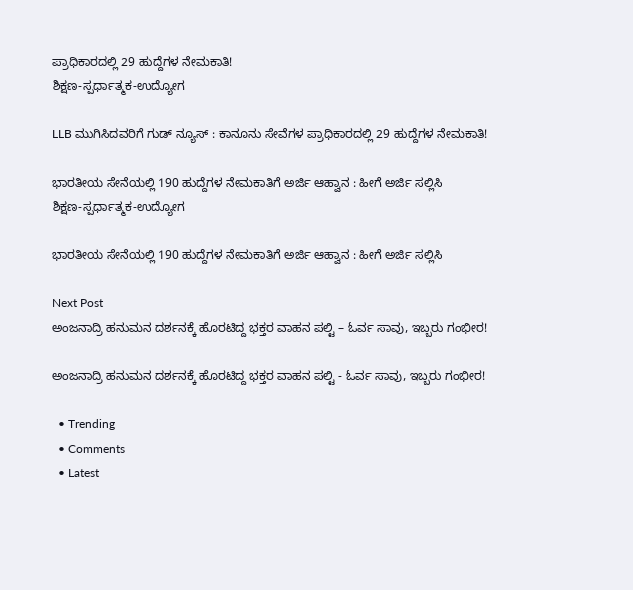ಪ್ರಾಧಿಕಾರದಲ್ಲಿ 29 ಹುದ್ದೆಗಳ ನೇಮಕಾತಿ!
ಶಿಕ್ಷಣ-ಸ್ಪರ್ಧಾತ್ಮಕ-ಉದ್ಯೋಗ

LLB ಮುಗಿಸಿದವರಿಗೆ ಗುಡ್ ನ್ಯೂಸ್ : ಕಾನೂನು ಸೇವೆಗಳ ಪ್ರಾಧಿಕಾರದಲ್ಲಿ 29 ಹುದ್ದೆಗಳ ನೇಮಕಾತಿ!

ಭಾರತೀಯ ಸೇನೆಯಲ್ಲಿ 190 ಹುದ್ದೆಗಳ ನೇಮಕಾತಿಗೆ ಅರ್ಜಿ ಆಹ್ವಾನ : ಹೀಗೆ ಅರ್ಜಿ ಸಲ್ಲಿಸಿ
ಶಿಕ್ಷಣ-ಸ್ಪರ್ಧಾತ್ಮಕ-ಉದ್ಯೋಗ

ಭಾರತೀಯ ಸೇನೆಯಲ್ಲಿ 190 ಹುದ್ದೆಗಳ ನೇಮಕಾತಿಗೆ ಅರ್ಜಿ ಆಹ್ವಾನ : ಹೀಗೆ ಅರ್ಜಿ ಸಲ್ಲಿಸಿ

Next Post
ಅಂಜನಾದ್ರಿ ಹನುಮನ ದರ್ಶನಕ್ಕೆ ಹೊರಟಿದ್ದ ಭಕ್ತರ ವಾಹನ ಪಲ್ಟಿ – ಓರ್ವ ಸಾವು, ಇಬ್ಬರು ಗಂಭೀರ!

ಅಂಜನಾದ್ರಿ ಹನುಮನ ದರ್ಶನಕ್ಕೆ ಹೊರಟಿದ್ದ ಭಕ್ತರ ವಾಹನ ಪಲ್ಟಿ - ಓರ್ವ ಸಾವು, ಇಬ್ಬರು ಗಂಭೀರ!

  • Trending
  • Comments
  • Latest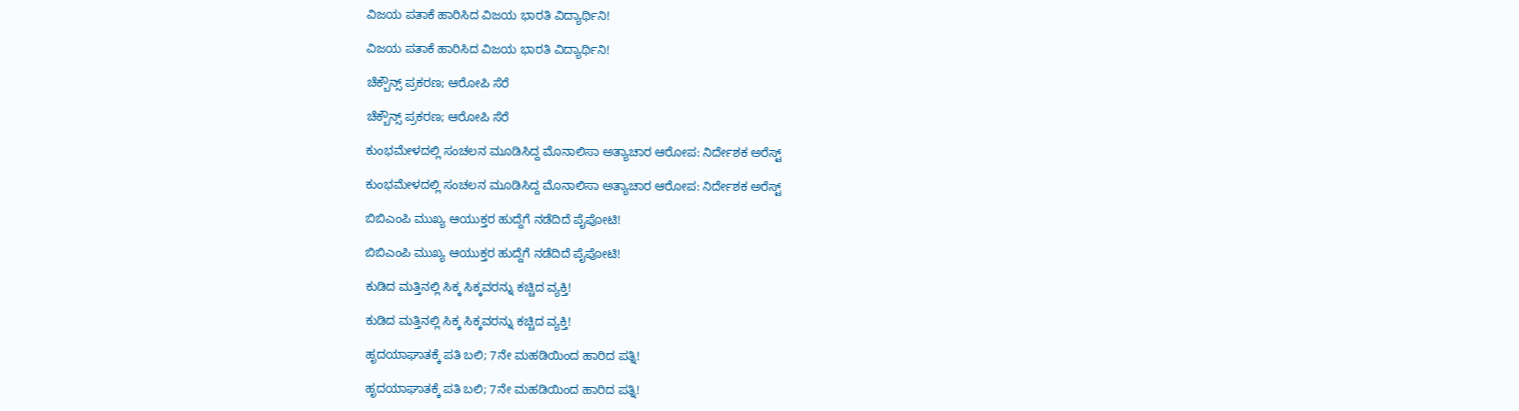ವಿಜಯ ಪತಾಕೆ ಹಾರಿಸಿದ ವಿಜಯ ಭಾರತಿ ವಿದ್ಯಾರ್ಥಿನಿ!

ವಿಜಯ ಪತಾಕೆ ಹಾರಿಸಿದ ವಿಜಯ ಭಾರತಿ ವಿದ್ಯಾರ್ಥಿನಿ!

ಚೆಕ್ಬೌನ್ಸ್ ಪ್ರಕರಣ; ಆರೋಪಿ ಸೆರೆ

ಚೆಕ್ಬೌನ್ಸ್ ಪ್ರಕರಣ; ಆರೋಪಿ ಸೆರೆ

ಕುಂಭಮೇಳದಲ್ಲಿ ಸಂಚಲನ ಮೂಡಿಸಿದ್ದ ಮೊನಾಲಿಸಾ ಅತ್ಯಾಚಾರ ಆರೋಪ: ನಿರ್ದೇಶಕ ಅರೆಸ್ಟ್

ಕುಂಭಮೇಳದಲ್ಲಿ ಸಂಚಲನ ಮೂಡಿಸಿದ್ದ ಮೊನಾಲಿಸಾ ಅತ್ಯಾಚಾರ ಆರೋಪ: ನಿರ್ದೇಶಕ ಅರೆಸ್ಟ್

ಬಿಬಿಎಂಪಿ ಮುಖ್ಯ ಆಯುಕ್ತರ ಹುದ್ದೆಗೆ ನಡೆದಿದೆ ಪೈಪೋಟಿ!

ಬಿಬಿಎಂಪಿ ಮುಖ್ಯ ಆಯುಕ್ತರ ಹುದ್ದೆಗೆ ನಡೆದಿದೆ ಪೈಪೋಟಿ!

ಕುಡಿದ ಮತ್ತಿನಲ್ಲಿ ಸಿಕ್ಕ ಸಿಕ್ಕವರನ್ನು ಕಚ್ಚಿದ ವ್ಯಕ್ತಿ!

ಕುಡಿದ ಮತ್ತಿನಲ್ಲಿ ಸಿಕ್ಕ ಸಿಕ್ಕವರನ್ನು ಕಚ್ಚಿದ ವ್ಯಕ್ತಿ!

ಹೃದಯಾಘಾತಕ್ಕೆ ಪತಿ ಬಲಿ; 7ನೇ ಮಹಡಿಯಿಂದ ಹಾರಿದ ಪತ್ನಿ!

ಹೃದಯಾಘಾತಕ್ಕೆ ಪತಿ ಬಲಿ; 7ನೇ ಮಹಡಿಯಿಂದ ಹಾರಿದ ಪತ್ನಿ!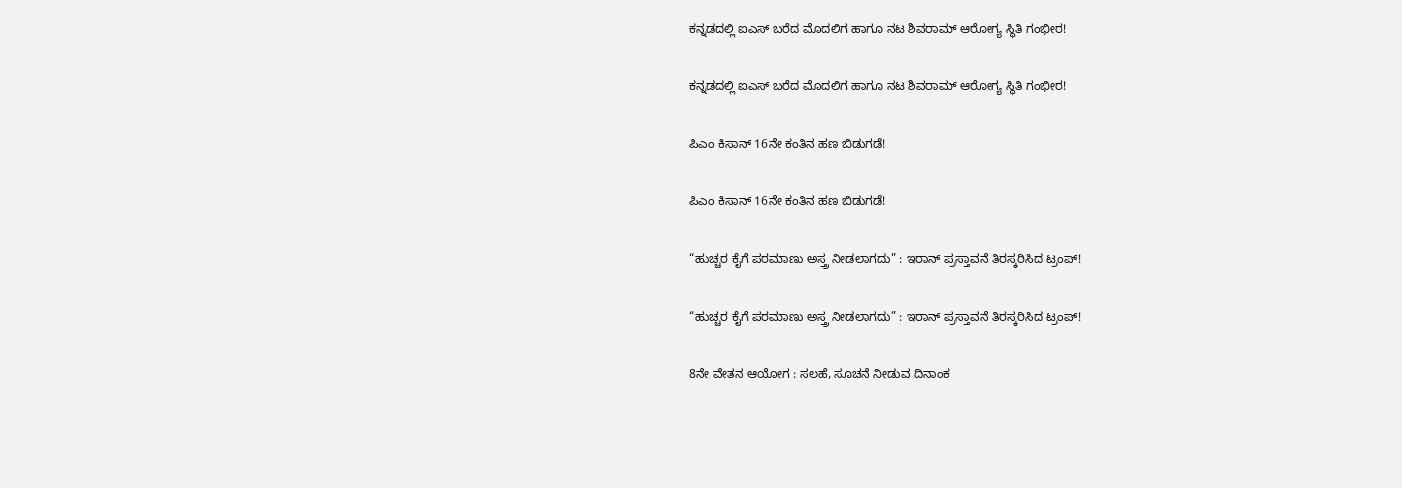ಕನ್ನಡದಲ್ಲಿ ಐಎಸ್ ಬರೆದ ಮೊದಲಿಗ ಹಾಗೂ ನಟ ಶಿವರಾಮ್ ಆರೋಗ್ಯ ಸ್ಥಿತಿ ಗಂಭೀರ!

ಕನ್ನಡದಲ್ಲಿ ಐಎಸ್ ಬರೆದ ಮೊದಲಿಗ ಹಾಗೂ ನಟ ಶಿವರಾಮ್ ಆರೋಗ್ಯ ಸ್ಥಿತಿ ಗಂಭೀರ!

ಪಿಎಂ ಕಿಸಾನ್ 16ನೇ ಕಂತಿನ ಹಣ ಬಿಡುಗಡೆ!

ಪಿಎಂ ಕಿಸಾನ್ 16ನೇ ಕಂತಿನ ಹಣ ಬಿಡುಗಡೆ!

“ಹುಚ್ಚರ ಕೈಗೆ ಪರಮಾಣು ಅಸ್ತ್ರ ನೀಡಲಾಗದು” : ಇರಾನ್ ಪ್ರಸ್ತಾವನೆ ತಿರಸ್ಕರಿಸಿದ ಟ್ರಂಪ್!

“ಹುಚ್ಚರ ಕೈಗೆ ಪರಮಾಣು ಅಸ್ತ್ರ ನೀಡಲಾಗದು” : ಇರಾನ್ ಪ್ರಸ್ತಾವನೆ ತಿರಸ್ಕರಿಸಿದ ಟ್ರಂಪ್!

8ನೇ ವೇತನ ಆಯೋಗ : ಸಲಹೆ, ಸೂಚನೆ ನೀಡುವ ದಿನಾಂಕ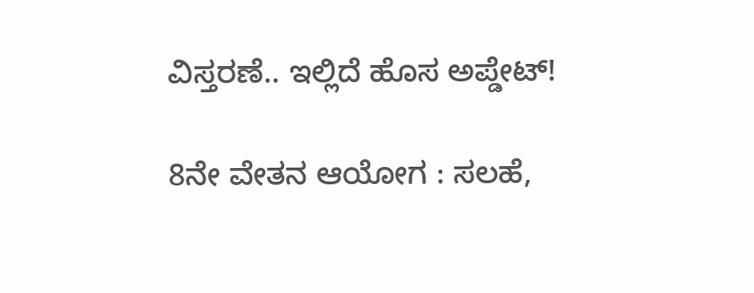ವಿಸ್ತರಣೆ.. ಇಲ್ಲಿದೆ ಹೊಸ ಅಪ್ಡೇಟ್!

8ನೇ ವೇತನ ಆಯೋಗ : ಸಲಹೆ,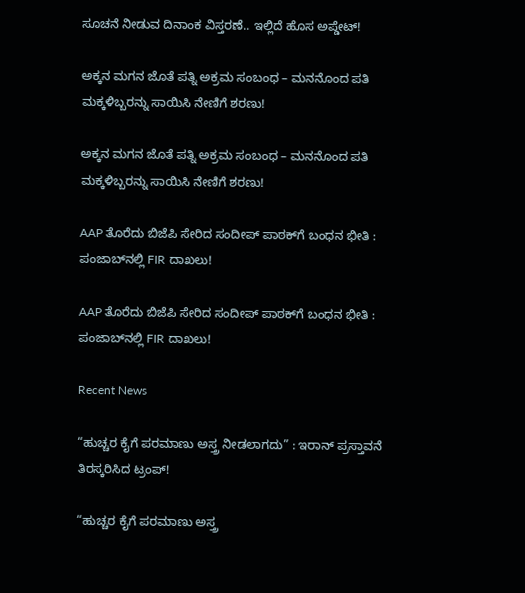ಸೂಚನೆ ನೀಡುವ ದಿನಾಂಕ ವಿಸ್ತರಣೆ.. ಇಲ್ಲಿದೆ ಹೊಸ ಅಪ್ಡೇಟ್!

ಅಕ್ಕನ ಮಗನ ಜೊತೆ ಪತ್ನಿ ಅಕ್ರಮ ಸಂಬಂಧ – ಮನನೊಂದ ಪತಿ ಮಕ್ಕಳಿಬ್ಬರನ್ನು ಸಾಯಿಸಿ ನೇಣಿಗೆ ಶರಣು!

ಅಕ್ಕನ ಮಗನ ಜೊತೆ ಪತ್ನಿ ಅಕ್ರಮ ಸಂಬಂಧ – ಮನನೊಂದ ಪತಿ ಮಕ್ಕಳಿಬ್ಬರನ್ನು ಸಾಯಿಸಿ ನೇಣಿಗೆ ಶರಣು!

AAP ತೊರೆದು ಬಿಜೆಪಿ ಸೇರಿದ ಸಂದೀಪ್ ಪಾಠಕ್‌ಗೆ ಬಂಧನ ಭೀತಿ : ಪಂಜಾಬ್‌ನಲ್ಲಿ FIR ದಾಖಲು!

AAP ತೊರೆದು ಬಿಜೆಪಿ ಸೇರಿದ ಸಂದೀಪ್ ಪಾಠಕ್‌ಗೆ ಬಂಧನ ಭೀತಿ : ಪಂಜಾಬ್‌ನಲ್ಲಿ FIR ದಾಖಲು!

Recent News

“ಹುಚ್ಚರ ಕೈಗೆ ಪರಮಾಣು ಅಸ್ತ್ರ ನೀಡಲಾಗದು” : ಇರಾನ್ ಪ್ರಸ್ತಾವನೆ ತಿರಸ್ಕರಿಸಿದ ಟ್ರಂಪ್!

“ಹುಚ್ಚರ ಕೈಗೆ ಪರಮಾಣು ಅಸ್ತ್ರ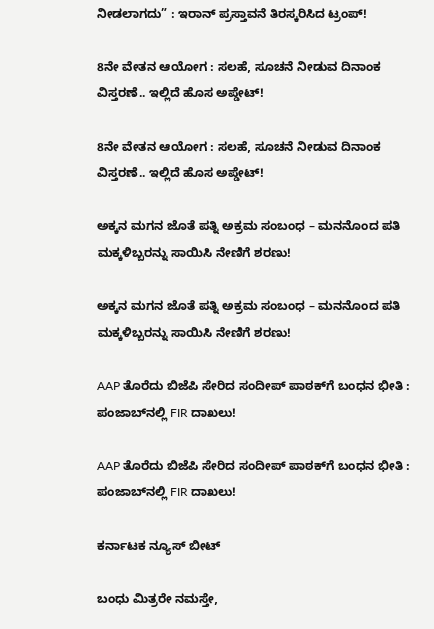ನೀಡಲಾಗದು” : ಇರಾನ್ ಪ್ರಸ್ತಾವನೆ ತಿರಸ್ಕರಿಸಿದ ಟ್ರಂಪ್!

8ನೇ ವೇತನ ಆಯೋಗ : ಸಲಹೆ, ಸೂಚನೆ ನೀಡುವ ದಿನಾಂಕ ವಿಸ್ತರಣೆ.. ಇಲ್ಲಿದೆ ಹೊಸ ಅಪ್ಡೇಟ್!

8ನೇ ವೇತನ ಆಯೋಗ : ಸಲಹೆ, ಸೂಚನೆ ನೀಡುವ ದಿನಾಂಕ ವಿಸ್ತರಣೆ.. ಇಲ್ಲಿದೆ ಹೊಸ ಅಪ್ಡೇಟ್!

ಅಕ್ಕನ ಮಗನ ಜೊತೆ ಪತ್ನಿ ಅಕ್ರಮ ಸಂಬಂಧ – ಮನನೊಂದ ಪತಿ ಮಕ್ಕಳಿಬ್ಬರನ್ನು ಸಾಯಿಸಿ ನೇಣಿಗೆ ಶರಣು!

ಅಕ್ಕನ ಮಗನ ಜೊತೆ ಪತ್ನಿ ಅಕ್ರಮ ಸಂಬಂಧ – ಮನನೊಂದ ಪತಿ ಮಕ್ಕಳಿಬ್ಬರನ್ನು ಸಾಯಿಸಿ ನೇಣಿಗೆ ಶರಣು!

AAP ತೊರೆದು ಬಿಜೆಪಿ ಸೇರಿದ ಸಂದೀಪ್ ಪಾಠಕ್‌ಗೆ ಬಂಧನ ಭೀತಿ : ಪಂಜಾಬ್‌ನಲ್ಲಿ FIR ದಾಖಲು!

AAP ತೊರೆದು ಬಿಜೆಪಿ ಸೇರಿದ ಸಂದೀಪ್ ಪಾಠಕ್‌ಗೆ ಬಂಧನ ಭೀತಿ : ಪಂಜಾಬ್‌ನಲ್ಲಿ FIR ದಾಖಲು!

ಕರ್ನಾಟಕ ನ್ಯೂಸ್ ಬೀಟ್

ಬಂಧು ಮಿತ್ರರೇ ನಮಸ್ತೇ,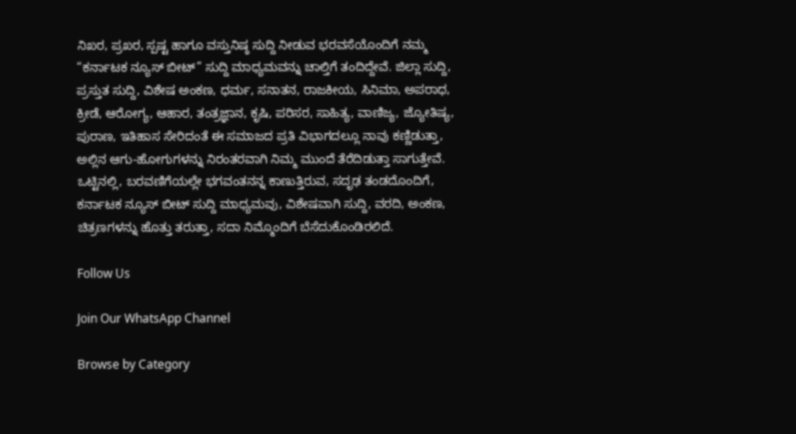ನಿಖರ, ಪ್ರಖರ, ಸ್ಪಷ್ಟ ಹಾಗೂ ವಸ್ತುನಿಷ್ಠ ಸುದ್ದಿ ನೀಡುವ ಭರವಸೆಯೊಂದಿಗೆ ನಮ್ಮ “ಕರ್ನಾಟಕ ನ್ಯೂಸ್ ಬೀಟ್” ಸುದ್ದಿ ಮಾಧ್ಯಮವನ್ನು ಚಾಲ್ತಿಗೆ ತಂದಿದ್ದೇವೆ. ಜಿಲ್ಲಾ ಸುದ್ದಿ, ಪ್ರಸ್ತುತ ಸುದ್ದಿ, ವಿಶೇಷ ಅಂಕಣ, ಧರ್ಮ, ಸನಾತನ, ರಾಜಕೀಯ, ಸಿನಿಮಾ, ಅಪರಾಧ, ಕ್ರೀಡೆ, ಆರೋಗ್ಯ, ಆಹಾರ, ತಂತ್ರಜ್ಞಾನ, ಕೃಷಿ, ಪರಿಸರ, ಸಾಹಿತ್ಯ, ವಾಣಿಜ್ಯ, ಜ್ಯೋತಿಷ್ಯ, ಪುರಾಣ, ಇತಿಹಾಸ ಸೇರಿದಂತೆ ಈ ಸಮಾಜದ ಪ್ರತಿ ವಿಭಾಗದಲ್ಲೂ ನಾವು ಕಣ್ಣಿಡುತ್ತಾ, ಅಲ್ಲಿನ ಆಗು-ಹೋಗುಗಳನ್ನು ನಿರಂತರವಾಗಿ ನಿಮ್ಮ ಮುಂದೆ ತೆರೆದಿಡುತ್ತಾ ಸಾಗುತ್ತೇವೆ. ಒಟ್ಟಿನಲ್ಲಿ, ಬರವಣಿಗೆಯಲ್ಲೇ ಭಗವಂತನನ್ನ ಕಾಣುತ್ತಿರುವ, ಸದೃಢ ತಂಡದೊಂದಿಗೆ, ಕರ್ನಾಟಕ ನ್ಯೂಸ್ ಬೀಟ್ ಸುದ್ದಿ ಮಾಧ್ಯಮವು, ವಿಶೇಷವಾಗಿ ಸುದ್ದಿ, ವರದಿ, ಅಂಕಣ, ಚಿತ್ರಣಗಳನ್ನು ಹೊತ್ತು ತರುತ್ತಾ, ಸದಾ ನಿಮ್ಮೊಂದಿಗೆ ಬೆಸೆದುಕೊಂಡಿರಲಿದೆ.

Follow Us

Join Our WhatsApp Channel

Browse by Category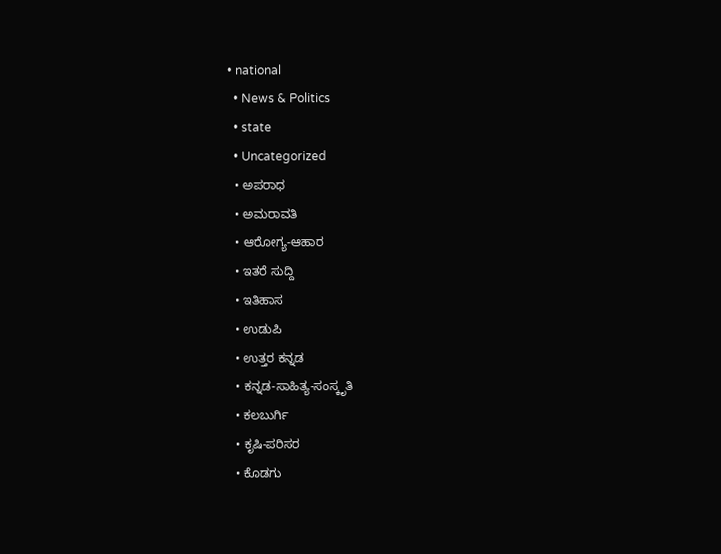• national
  • News & Politics
  • state
  • Uncategorized
  • ಅಪರಾಧ
  • ಅಮರಾವತಿ
  • ಆರೋಗ್ಯ-ಆಹಾರ
  • ಇತರೆ ಸುದ್ದಿ
  • ಇತಿಹಾಸ
  • ಉಡುಪಿ
  • ಉತ್ತರ ಕನ್ನಡ
  • ಕನ್ನಡ-ಸಾಹಿತ್ಯ-ಸಂಸ್ಕೃತಿ
  • ಕಲಬುರ್ಗಿ
  • ಕೃಷಿ-ಪರಿಸರ
  • ಕೊಡಗು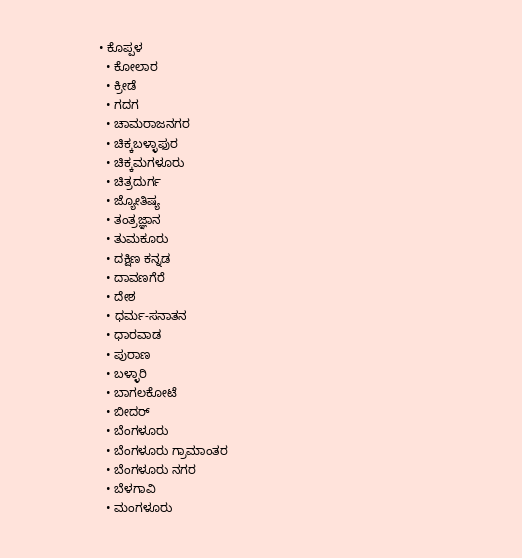• ಕೊಪ್ಪಳ
  • ಕೋಲಾರ
  • ಕ್ರೀಡೆ
  • ಗದಗ
  • ಚಾಮರಾಜನಗರ
  • ಚಿಕ್ಕಬಳ್ಳಾಫುರ
  • ಚಿಕ್ಕಮಗಳೂರು
  • ಚಿತ್ರದುರ್ಗ
  • ಜ್ಯೋತಿಷ್ಯ
  • ತಂತ್ರಜ್ಞಾನ
  • ತುಮಕೂರು
  • ದಕ್ಷಿಣ ಕನ್ನಡ
  • ದಾವಣಗೆರೆ
  • ದೇಶ
  • ಧರ್ಮ-ಸನಾತನ
  • ಧಾರವಾಡ
  • ಪುರಾಣ
  • ಬಳ್ಳಾರಿ
  • ಬಾಗಲಕೋಟೆ
  • ಬೀದರ್
  • ಬೆಂಗಳೂರು
  • ಬೆಂಗಳೂರು ಗ್ರಾಮಾಂತರ
  • ಬೆಂಗಳೂರು ನಗರ
  • ಬೆಳಗಾವಿ
  • ಮಂಗಳೂರು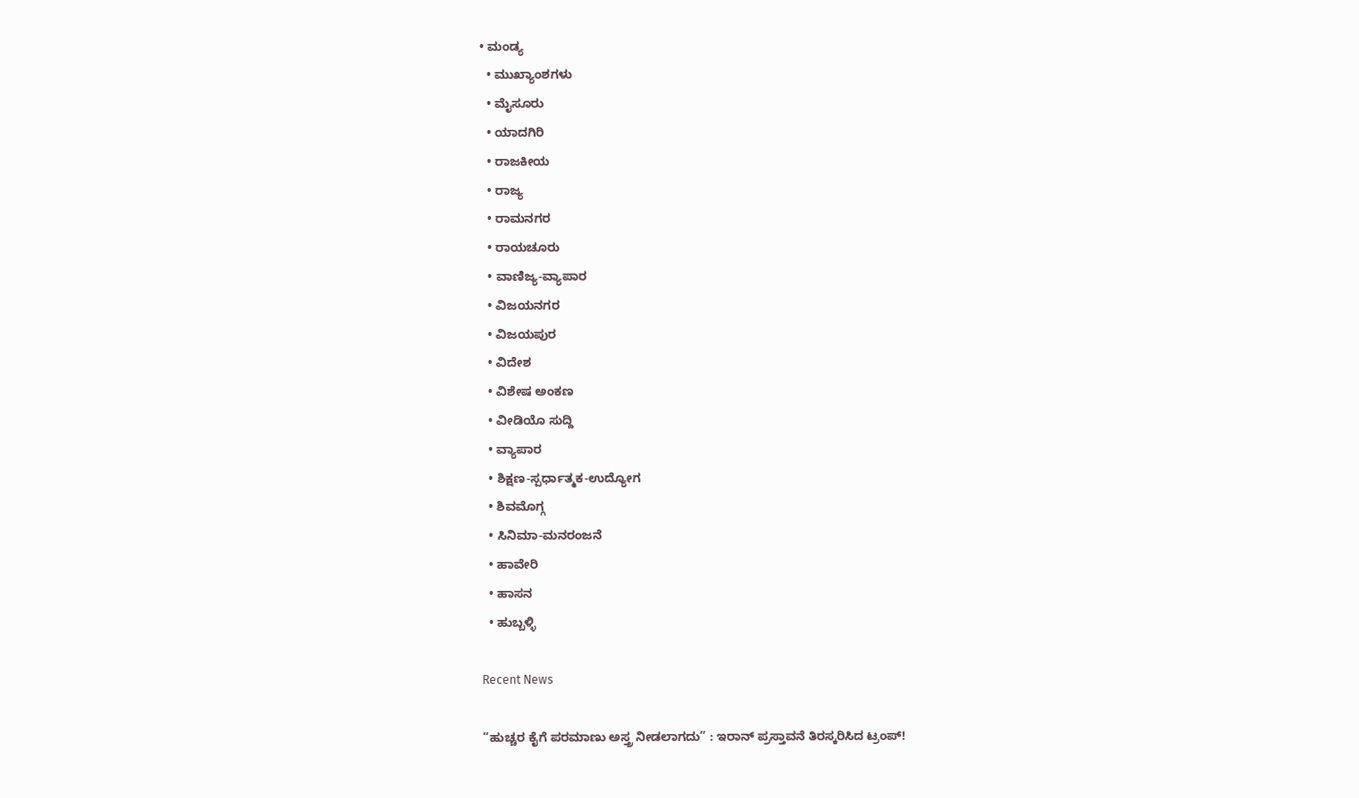• ಮಂಡ್ಯ
  • ಮುಖ್ಯಾಂಶಗಳು
  • ಮೈಸೂರು
  • ಯಾದಗಿರಿ
  • ರಾಜಕೀಯ
  • ರಾಜ್ಯ
  • ರಾಮನಗರ
  • ರಾಯಚೂರು
  • ವಾಣಿಜ್ಯ-ವ್ಯಾಪಾರ
  • ವಿಜಯನಗರ
  • ವಿಜಯಪುರ
  • ವಿದೇಶ
  • ವಿಶೇಷ ಅಂಕಣ
  • ವೀಡಿಯೊ ಸುದ್ದಿ
  • ವ್ಯಾಪಾರ
  • ಶಿಕ್ಷಣ-ಸ್ಪರ್ಧಾತ್ಮಕ-ಉದ್ಯೋಗ
  • ಶಿವಮೊಗ್ಗ
  • ಸಿನಿಮಾ-ಮನರಂಜನೆ
  • ಹಾವೇರಿ
  • ಹಾಸನ
  • ಹುಬ್ಬಳ್ಳಿ

Recent News

“ಹುಚ್ಚರ ಕೈಗೆ ಪರಮಾಣು ಅಸ್ತ್ರ ನೀಡಲಾಗದು” : ಇರಾನ್ ಪ್ರಸ್ತಾವನೆ ತಿರಸ್ಕರಿಸಿದ ಟ್ರಂಪ್!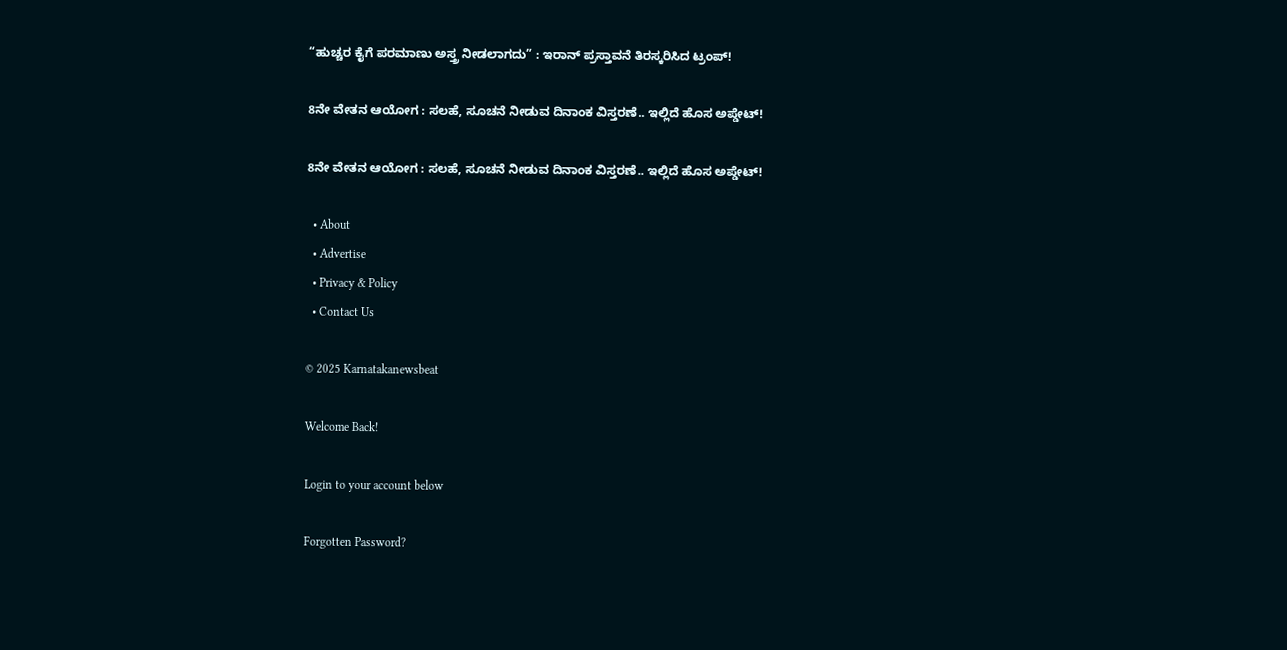“ಹುಚ್ಚರ ಕೈಗೆ ಪರಮಾಣು ಅಸ್ತ್ರ ನೀಡಲಾಗದು” : ಇರಾನ್ ಪ್ರಸ್ತಾವನೆ ತಿರಸ್ಕರಿಸಿದ ಟ್ರಂಪ್!

8ನೇ ವೇತನ ಆಯೋಗ : ಸಲಹೆ, ಸೂಚನೆ ನೀಡುವ ದಿನಾಂಕ ವಿಸ್ತರಣೆ.. ಇಲ್ಲಿದೆ ಹೊಸ ಅಪ್ಡೇಟ್!

8ನೇ ವೇತನ ಆಯೋಗ : ಸಲಹೆ, ಸೂಚನೆ ನೀಡುವ ದಿನಾಂಕ ವಿಸ್ತರಣೆ.. ಇಲ್ಲಿದೆ ಹೊಸ ಅಪ್ಡೇಟ್!

  • About
  • Advertise
  • Privacy & Policy
  • Contact Us

© 2025 Karnatakanewsbeat

Welcome Back!

Login to your account below

Forgotten Password?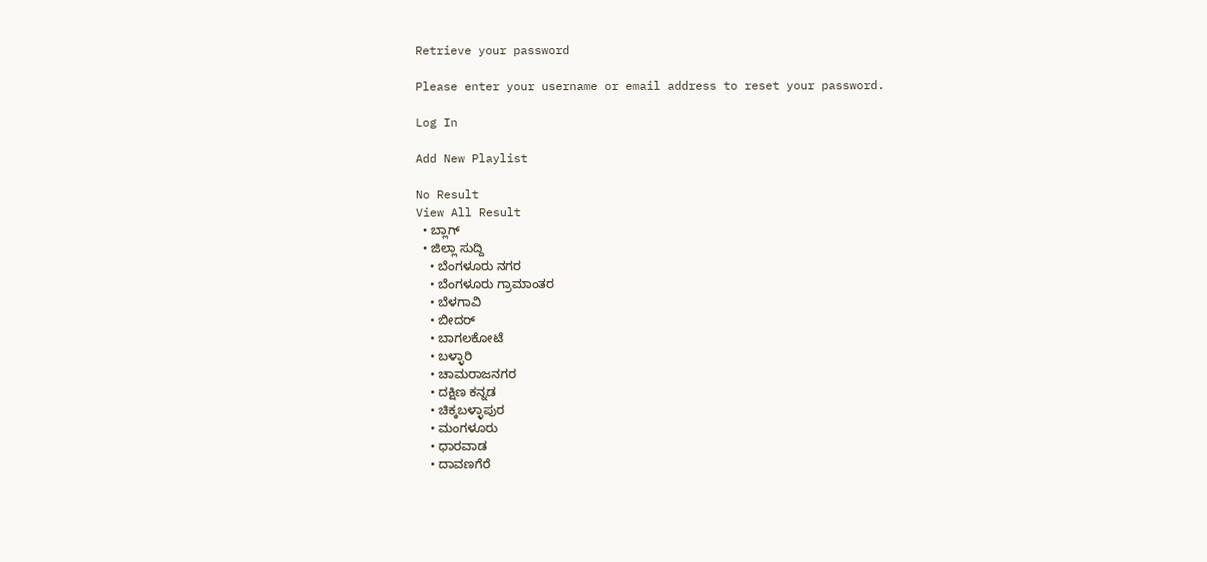Retrieve your password

Please enter your username or email address to reset your password.

Log In

Add New Playlist

No Result
View All Result
  • ಬ್ಲಾಗ್
  • ಜಿಲ್ಲಾ ಸುದ್ದಿ
    • ಬೆಂಗಳೂರು ನಗರ
    • ಬೆಂಗಳೂರು ಗ್ರಾಮಾಂತರ
    • ಬೆಳಗಾವಿ
    • ಬೀದರ್
    • ಬಾಗಲಕೋಟೆ
    • ಬಳ್ಳಾರಿ
    • ಚಾಮರಾಜನಗರ
    • ದಕ್ಷಿಣ ಕನ್ನಡ
    • ಚಿಕ್ಕಬಳ್ಳಾಪುರ
    • ಮಂಗಳೂರು
    • ಧಾರವಾಡ
    • ದಾವಣಗೆರೆ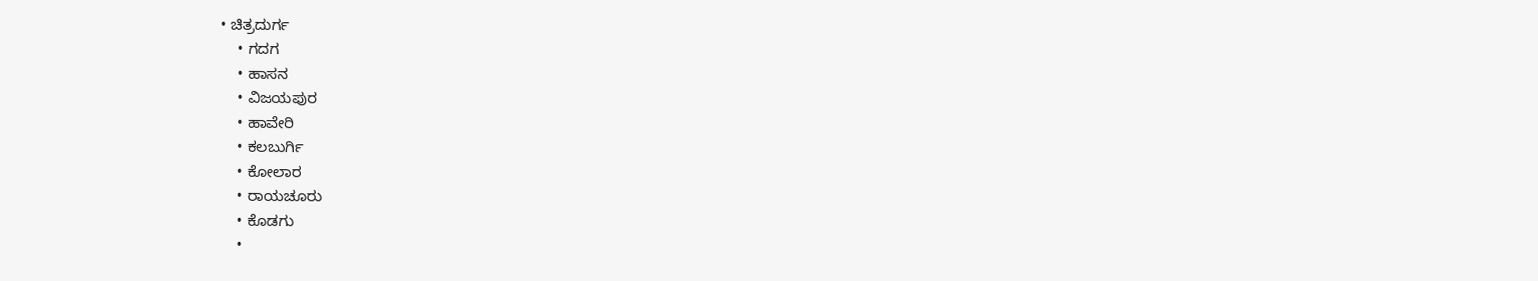• ಚಿತ್ರದುರ್ಗ
    • ಗದಗ
    • ಹಾಸನ
    • ವಿಜಯಪುರ
    • ಹಾವೇರಿ
    • ಕಲಬುರ್ಗಿ
    • ಕೋಲಾರ
    • ರಾಯಚೂರು
    • ಕೊಡಗು
    •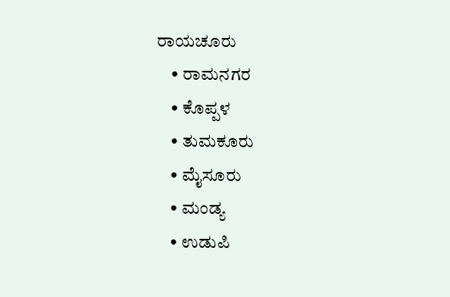ರಾಯಚೂರು
    • ರಾಮನಗರ
    • ಕೊಪ್ಪಳ
    • ತುಮಕೂರು
    • ಮೈಸೂರು
    • ಮಂಡ್ಯ
    • ಉಡುಪಿ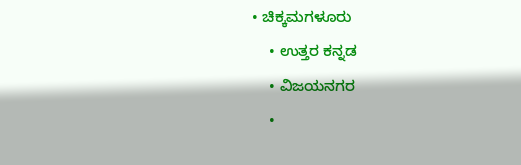• ಚಿಕ್ಕಮಗಳೂರು
    • ಉತ್ತರ ಕನ್ನಡ
    • ವಿಜಯನಗರ
    •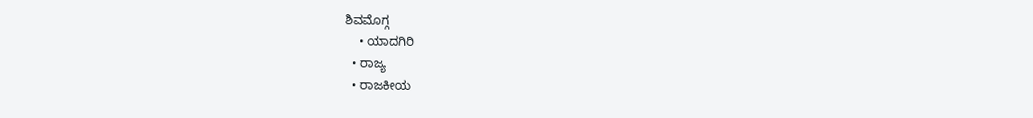ಶಿವಮೊಗ್ಗ
    • ಯಾದಗಿರಿ
  • ರಾಜ್ಯ
  • ರಾಜಕೀಯ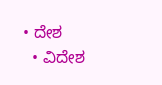• ದೇಶ
  • ವಿದೇಶ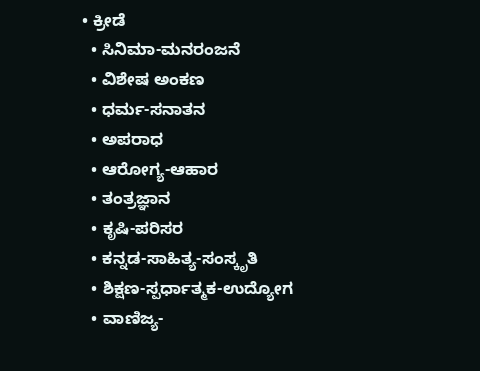• ಕ್ರೀಡೆ
  • ಸಿನಿಮಾ-ಮನರಂಜನೆ
  • ವಿಶೇಷ ಅಂಕಣ
  • ಧರ್ಮ-ಸನಾತನ
  • ಅಪರಾಧ
  • ಆರೋಗ್ಯ-ಆಹಾರ
  • ತಂತ್ರಜ್ಞಾನ
  • ಕೃಷಿ-ಪರಿಸರ
  • ಕನ್ನಡ-ಸಾಹಿತ್ಯ-ಸಂಸ್ಕೃತಿ
  • ಶಿಕ್ಷಣ-ಸ್ಪರ್ಧಾತ್ಮಕ-ಉದ್ಯೋಗ
  • ವಾಣಿಜ್ಯ-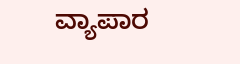ವ್ಯಾಪಾರ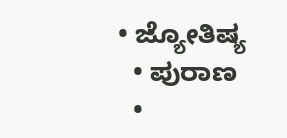• ಜ್ಯೋತಿಷ್ಯ
  • ಪುರಾಣ
  •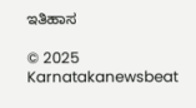ಇತಿಹಾಸ

© 2025 Karnatakanewsbeat